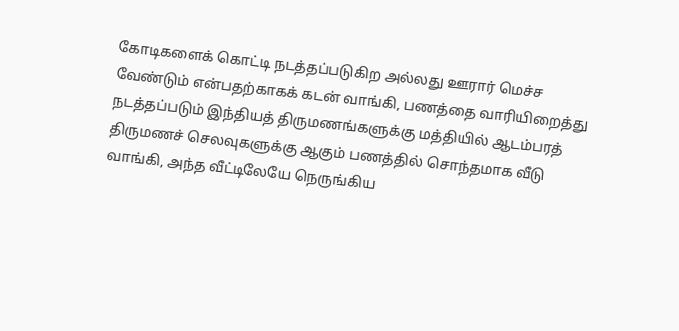கோடிகளைக் கொட்டி நடத்தப்படுகிற அல்லது ஊரார் மெச்ச வேண்டும் என்பதற்காகக் கடன் வாங்கி, பணத்தை வாரியிறைத்து நடத்தப்படும் இந்தியத் திருமணங்களுக்கு மத்தியில் ஆடம்பரத் திருமணச் செலவுகளுக்கு ஆகும் பணத்தில் சொந்தமாக வீடு வாங்கி, அந்த வீட்டிலேயே நெருங்கிய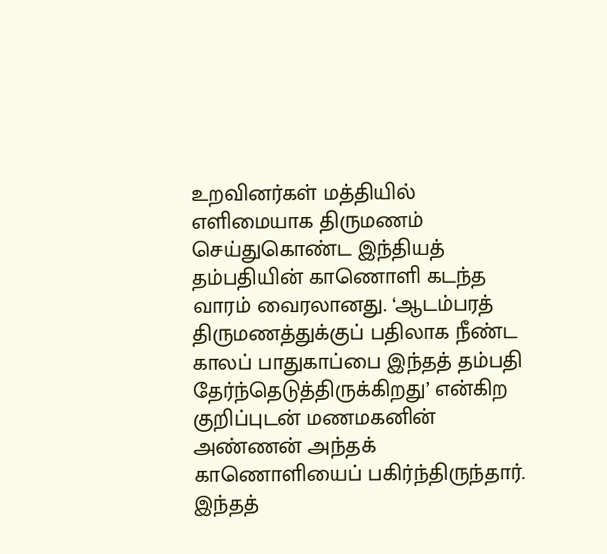உறவினர்கள் மத்தியில் எளிமையாக திருமணம் செய்துகொண்ட இந்தியத் தம்பதியின் காணொளி கடந்த வாரம் வைரலானது. ‘ஆடம்பரத் திருமணத்துக்குப் பதிலாக நீண்ட காலப் பாதுகாப்பை இந்தத் தம்பதி தேர்ந்தெடுத்திருக்கிறது’ என்கிற குறிப்புடன் மணமகனின் அண்ணன் அந்தக் காணொளியைப் பகிர்ந்திருந்தார்.
இந்தத்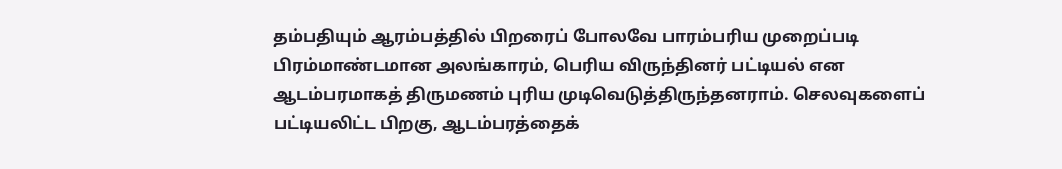தம்பதியும் ஆரம்பத்தில் பிறரைப் போலவே பாரம்பரிய முறைப்படி பிரம்மாண்டமான அலங்காரம், பெரிய விருந்தினர் பட்டியல் என ஆடம்பரமாகத் திருமணம் புரிய முடிவெடுத்திருந்தனராம். செலவுகளைப் பட்டியலிட்ட பிறகு, ஆடம்பரத்தைக்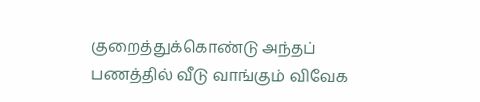குறைத்துக்கொண்டு அந்தப் பணத்தில் வீடு வாங்கும் விவேக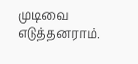முடிவை எடுத்தனராம்.